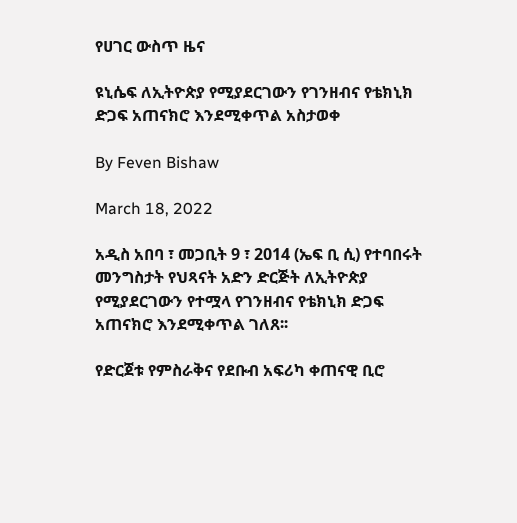የሀገር ውስጥ ዜና

ዩኒሴፍ ለኢትዮጵያ የሚያደርገውን የገንዘብና የቴክኒክ ድጋፍ አጠናክሮ እንደሚቀጥል አስታወቀ

By Feven Bishaw

March 18, 2022

አዲስ አበባ ፣ መጋቢት 9 ፣ 2014 (ኤፍ ቢ ሲ) የተባበሩት መንግስታት የህጻናት አድን ድርጅት ለኢትዮጵያ የሚያደርገውን የተሟላ የገንዘብና የቴክኒክ ድጋፍ አጠናክሮ እንደሚቀጥል ገለጸ፡፡

የድርጀቱ የምስራቅና የደቡብ አፍሪካ ቀጠናዊ ቢሮ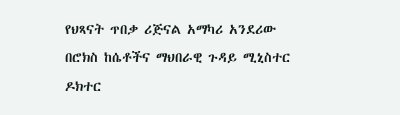የህጻናት ጥበቃ ሪጅናል አማካሪ አንደሪው በሮክስ ከሴቶችና ማህበራዊ ጉዳይ ሚኒስተር ዶክተር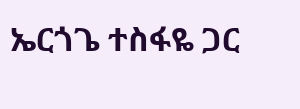ኤርጎጌ ተስፋዬ ጋር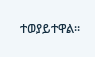ተወያይተዋል።